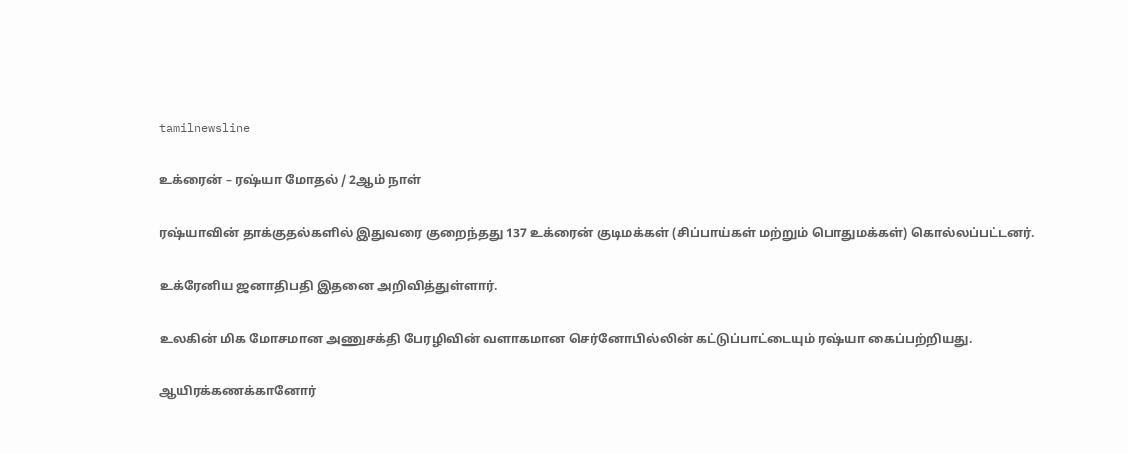tamilnewsline

உக்ரைன் – ரஷ்யா மோதல் / 2ஆம் நாள்

ரஷ்யாவின் தாக்குதல்களில் இதுவரை குறைந்தது 137 உக்ரைன் குடிமக்கள் (சிப்பாய்கள் மற்றும் பொதுமக்கள்) கொல்லப்பட்டனர்.

உக்ரேனிய ஜனாதிபதி இதனை அறிவித்துள்ளார்.

உலகின் மிக மோசமான அணுசக்தி பேரழிவின் வளாகமான செர்னோபில்லின் கட்டுப்பாட்டையும் ரஷ்யா கைப்பற்றியது.

ஆயிரக்கணக்கானோர்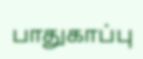பாதுகாப்பு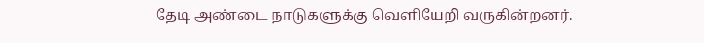தேடி அண்டை நாடுகளுக்கு வெளியேறி வருகின்றனர்.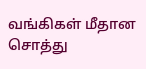வங்கிகள் மீதான சொத்து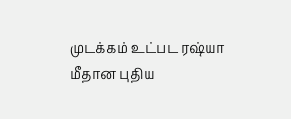முடக்கம் உட்பட ரஷ்யா மீதான புதிய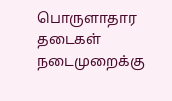பொருளாதார தடைகள் நடைமுறைக்கு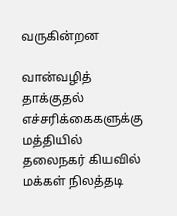வருகின்றன

வான்வழித் தாக்குதல் எச்சரிக்கைகளுக்கு மத்தியில் தலைநகர் கியவில் மக்கள் நிலத்தடி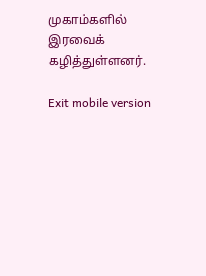முகாம்களில் இரவைக் கழித்துள்ளனர்.

Exit mobile version